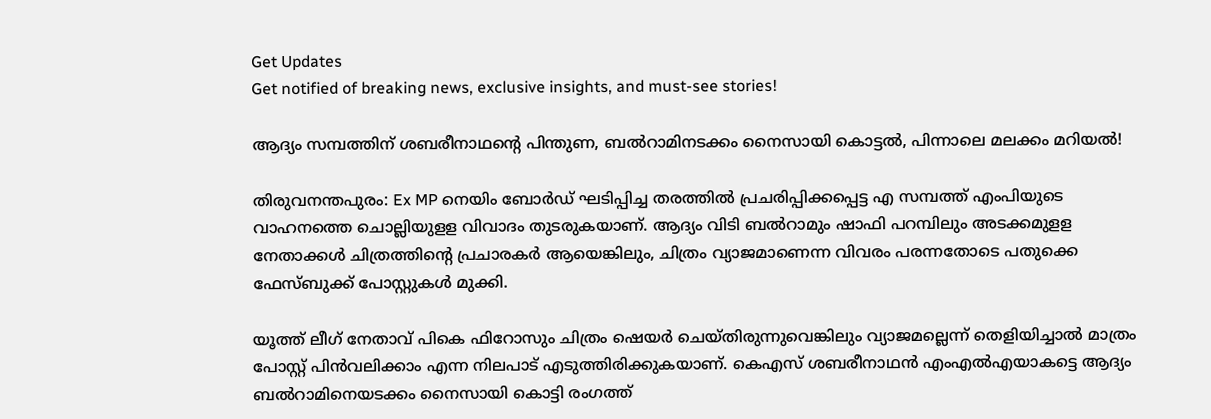Get Updates
Get notified of breaking news, exclusive insights, and must-see stories!

ആദ്യം സമ്പത്തിന് ശബരീനാഥന്റെ പിന്തുണ, ബൽറാമിനടക്കം നൈസായി കൊട്ടൽ, പിന്നാലെ മലക്കം മറിയൽ!

തിരുവനന്തപുരം: Ex MP നെയിം ബോര്‍ഡ് ഘടിപ്പിച്ച തരത്തില്‍ പ്രചരിപ്പിക്കപ്പെട്ട എ സമ്പത്ത് എംപിയുടെ വാഹനത്തെ ചൊല്ലിയുളള വിവാദം തുടരുകയാണ്. ആദ്യം വിടി ബല്‍റാമും ഷാഫി പറമ്പിലും അടക്കമുളള നേതാക്കള്‍ ചിത്രത്തിന്റെ പ്രചാരകര്‍ ആയെങ്കിലും, ചിത്രം വ്യാജമാണെന്ന വിവരം പരന്നതോടെ പതുക്കെ ഫേസ്ബുക്ക് പോസ്റ്റുകള്‍ മുക്കി.

യൂത്ത് ലീഗ് നേതാവ് പികെ ഫിറോസും ചിത്രം ഷെയര്‍ ചെയ്തിരുന്നുവെങ്കിലും വ്യാജമല്ലെന്ന് തെളിയിച്ചാല്‍ മാത്രം പോസ്റ്റ് പിന്‍വലിക്കാം എന്ന നിലപാട് എടുത്തിരിക്കുകയാണ്. കെഎസ് ശബരീനാഥന്‍ എംഎല്‍എയാകട്ടെ ആദ്യം ബല്‍റാമിനെയടക്കം നൈസായി കൊട്ടി രംഗത്ത്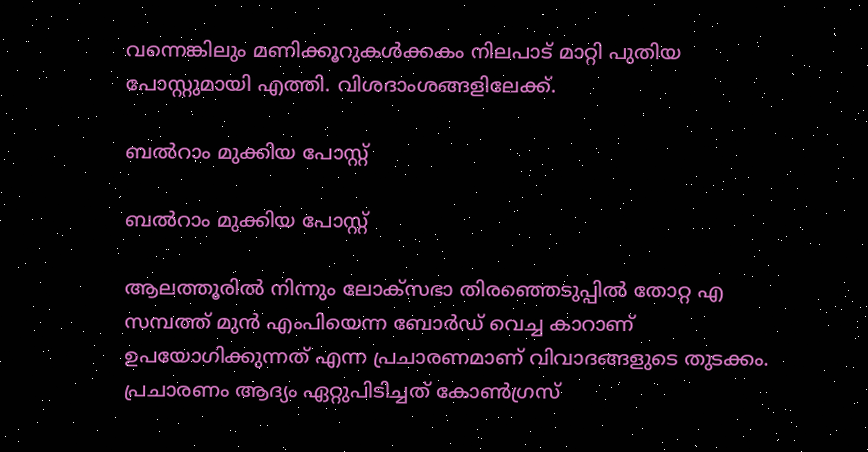വന്നെങ്കിലും മണിക്കൂറുകള്‍ക്കകം നിലപാട് മാറ്റി പുതിയ പോസ്റ്റുമായി എത്തി. വിശദാംശങ്ങളിലേക്ക്.

ബൽറാം മുക്കിയ പോസ്റ്റ്

ബൽറാം മുക്കിയ പോസ്റ്റ്

ആലത്തൂരിൽ നിന്നും ലോക്സഭാ തിരഞ്ഞെടുപ്പിൽ തോറ്റ എ സമ്പത്ത് മുൻ എംപിയെന്ന ബോർഡ് വെച്ച കാറാണ് ഉപയോഗിക്കുന്നത് എന്ന പ്രചാരണമാണ് വിവാദങ്ങളുടെ തുടക്കം. പ്രചാരണം ആദ്യം ഏറ്റുപിടിച്ചത് കോൺഗ്രസ്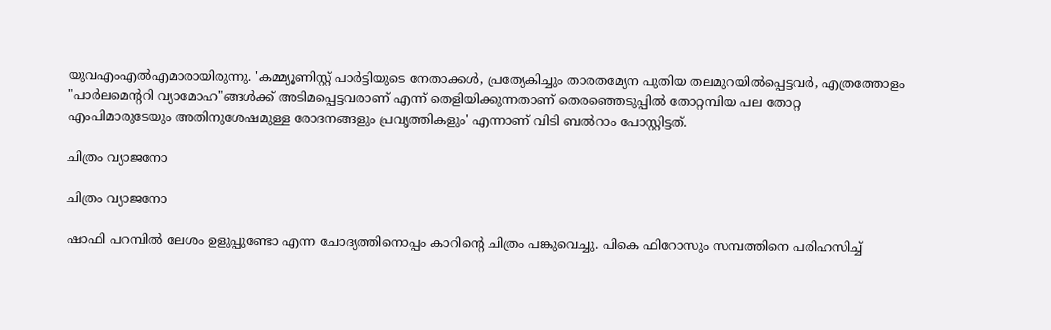യുവഎംഎൽഎമാരായിരുന്നു. 'കമ്മ്യൂണിസ്റ്റ് പാർട്ടിയുടെ നേതാക്കൾ, പ്രത്യേകിച്ചും താരതമ്യേന പുതിയ തലമുറയിൽപ്പെട്ടവർ, എത്രത്തോളം "പാർലമെന്ററി വ്യാമോഹ"ങ്ങൾക്ക് അടിമപ്പെട്ടവരാണ് എന്ന് തെളിയിക്കുന്നതാണ് തെരഞ്ഞെടുപ്പിൽ തോറ്റമ്പിയ പല തോറ്റ എംപിമാരുടേയും അതിനുശേഷമുള്ള രോദനങ്ങളും പ്രവൃത്തികളും' എന്നാണ് വിടി ബൽറാം പോസ്റ്റിട്ടത്.

ചിത്രം വ്യാജനോ

ചിത്രം വ്യാജനോ

ഷാഫി പറമ്പിൽ ലേശം ഉളുപ്പുണ്ടോ എന്ന ചോദ്യത്തിനൊപ്പം കാറിന്റെ ചിത്രം പങ്കുവെച്ചു. പികെ ഫിറോസും സമ്പത്തിനെ പരിഹസിച്ച്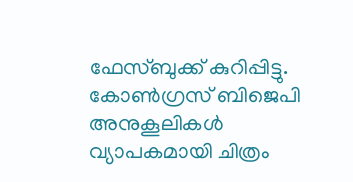ഫേസ്ബുക്ക് കുറിപ്പിട്ടു. കോൺഗ്രസ് ബിജെപി അനുകൂലികൾ വ്യാപകമായി ചിത്രം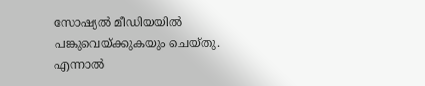സോഷ്യൽ മീഡിയയിൽ പങ്കുവെയ്ക്കുകയും ചെയ്തു. എന്നാൽ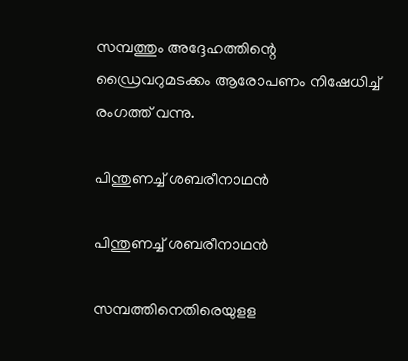സമ്പത്തും അദ്ദേഹത്തിന്റെ ഡ്രൈവറുമടക്കം ആരോപണം നിഷേധിച്ച് രംഗത്ത് വന്നു.

പിന്തുണച്ച് ശബരീനാഥൻ

പിന്തുണച്ച് ശബരീനാഥൻ

സമ്പത്തിനെതിരെയുളള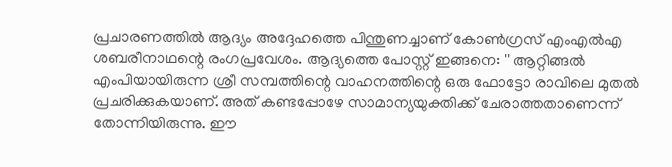പ്രചാരണത്തിൽ ആദ്യം അദ്ദേഹത്തെ പിന്തുണച്ചാണ് കോൺഗ്രസ് എംഎൽഎ ശബരീനാഥന്റെ രംഗപ്രവേശം. ആദ്യത്തെ പോസ്റ്റ് ഇങ്ങനെ: '' ആറ്റിങ്ങൽ എംപിയായിരുന്ന ശ്രീ സമ്പത്തിന്റെ വാഹനത്തിന്റെ ഒരു ഫോട്ടോ രാവിലെ മുതൽ പ്രചരിക്കുകയാണ്. അത് കണ്ടപ്പോഴേ സാമാന്യയുക്തിക്ക് ചേരാത്തതാണെന്ന് തോന്നിയിരുന്നു. ഈ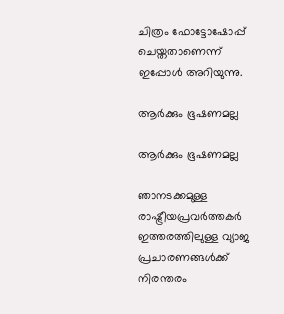ചിത്രം ഫോട്ടോഷോപ്പ് ചെയ്തതാണെന്ന് ഇപ്പോൾ അറിയുന്നു.

ആർക്കും ഭൂഷണമല്ല

ആർക്കും ഭൂഷണമല്ല

ഞാനടക്കമുള്ള രാഷ്ട്രീയപ്രവർത്തകർ ഇത്തരത്തിലുള്ള വ്യാജ പ്രചാരണങ്ങൾക്ക് നിരന്തരം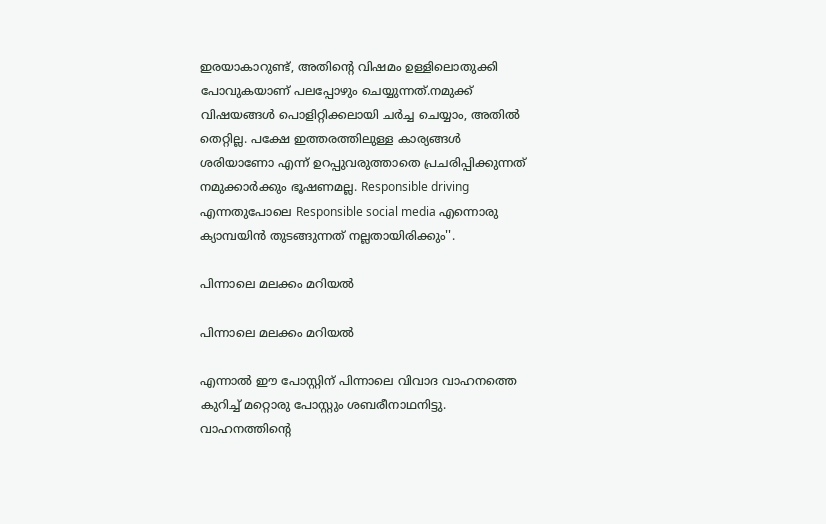ഇരയാകാറുണ്ട്, അതിന്റെ വിഷമം ഉള്ളിലൊതുക്കി പോവുകയാണ് പലപ്പോഴും ചെയ്യുന്നത്.നമുക്ക് വിഷയങ്ങൾ പൊളിറ്റിക്കലായി ചർച്ച ചെയ്യാം, അതിൽ തെറ്റില്ല. പക്ഷേ ഇത്തരത്തിലുള്ള കാര്യങ്ങൾ ശരിയാണോ എന്ന് ഉറപ്പുവരുത്താതെ പ്രചരിപ്പിക്കുന്നത് നമുക്കാർക്കും ഭൂഷണമല്ല. Responsible driving എന്നതുപോലെ Responsible social media എന്നൊരു ക്യാമ്പയിൻ തുടങ്ങുന്നത് നല്ലതായിരിക്കും''.

പിന്നാലെ മലക്കം മറിയൽ

പിന്നാലെ മലക്കം മറിയൽ

എന്നാൽ ഈ പോസ്റ്റിന് പിന്നാലെ വിവാദ വാഹനത്തെ കുറിച്ച് മറ്റൊരു പോസ്റ്റും ശബരീനാഥനിട്ടു. വാഹനത്തിന്റെ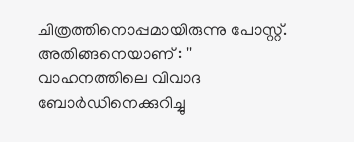ചിത്രത്തിനൊപ്പമായിരുന്നു പോസ്റ്റ്. അതിങ്ങനെയാണ് : '' വാഹനത്തിലെ വിവാദ ബോർഡിനെക്കുറിച്ചു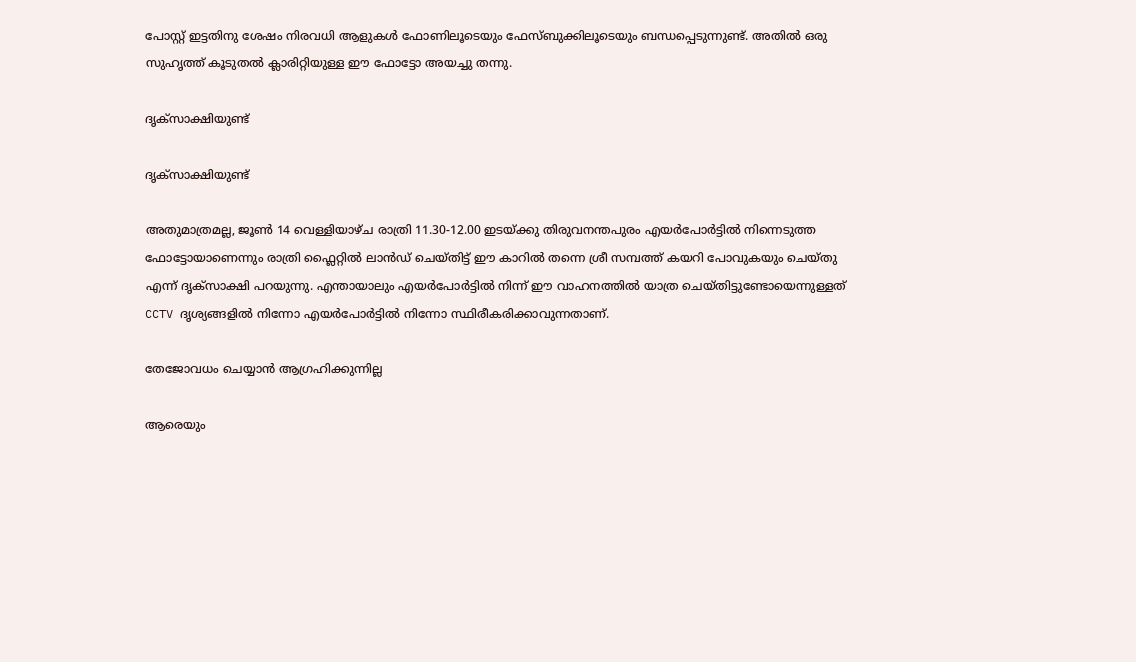പോസ്റ്റ് ഇട്ടതിനു ശേഷം നിരവധി ആളുകൾ ഫോണിലൂടെയും ഫേസ്ബുക്കിലൂടെയും ബന്ധപ്പെടുന്നുണ്ട്. അതിൽ ഒരു സുഹൃത്ത് കൂടുതൽ ക്ലാരിറ്റിയുള്ള ഈ ഫോട്ടോ അയച്ചു തന്നു.

ദൃക്സാക്ഷിയുണ്ട്

ദൃക്സാക്ഷിയുണ്ട്

അതുമാത്രമല്ല, ജൂൺ 14 വെള്ളിയാഴ്ച രാത്രി 11.30-12.00 ഇടയ്ക്കു തിരുവനന്തപുരം എയർപോർട്ടിൽ നിന്നെടുത്ത ഫോട്ടോയാണെന്നും രാത്രി ഫ്ലൈറ്റിൽ ലാൻഡ് ചെയ്തിട്ട് ഈ കാറിൽ തന്നെ ശ്രീ സമ്പത്ത് കയറി പോവുകയും ചെയ്തു എന്ന് ദൃക്‌സാക്ഷി പറയുന്നു. എന്തായാലും എയർപോർട്ടിൽ നിന്ന് ഈ വാഹനത്തിൽ യാത്ര ചെയ്തിട്ടുണ്ടോയെന്നുള്ളത് CCTV ദൃശ്യങ്ങളിൽ നിന്നോ എയർപോർട്ടിൽ നിന്നോ സ്ഥിരീകരിക്കാവുന്നതാണ്.

തേജോവധം ചെയ്യാൻ ആഗ്രഹിക്കുന്നില്ല

ആരെയും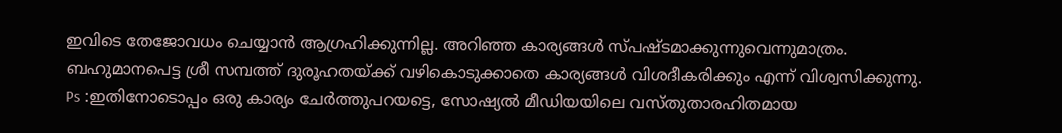ഇവിടെ തേജോവധം ചെയ്യാൻ ആഗ്രഹിക്കുന്നില്ല. അറിഞ്ഞ കാര്യങ്ങൾ സ്പഷ്ടമാക്കുന്നുവെന്നുമാത്രം. ബഹുമാനപെട്ട ശ്രീ സമ്പത്ത് ദുരൂഹതയ്ക്ക് വഴികൊടുക്കാതെ കാര്യങ്ങൾ വിശദീകരിക്കും എന്ന് വിശ്വസിക്കുന്നു. Ps :ഇതിനോടൊപ്പം ഒരു കാര്യം ചേർത്തുപറയട്ടെ, സോഷ്യൽ മീഡിയയിലെ വസ്തുതാരഹിതമായ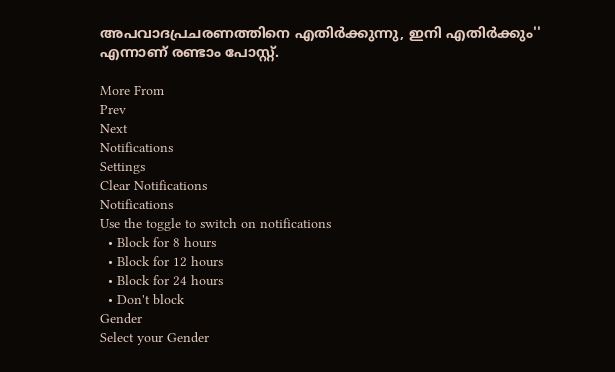അപവാദപ്രചരണത്തിനെ എതിർക്കുന്നു, ഇനി എതിർക്കും'' എന്നാണ് രണ്ടാം പോസ്റ്റ്.

More From
Prev
Next
Notifications
Settings
Clear Notifications
Notifications
Use the toggle to switch on notifications
  • Block for 8 hours
  • Block for 12 hours
  • Block for 24 hours
  • Don't block
Gender
Select your Gender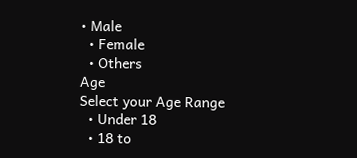• Male
  • Female
  • Others
Age
Select your Age Range
  • Under 18
  • 18 to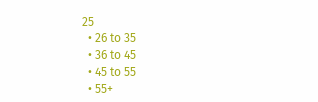25
  • 26 to 35
  • 36 to 45
  • 45 to 55
  • 55+